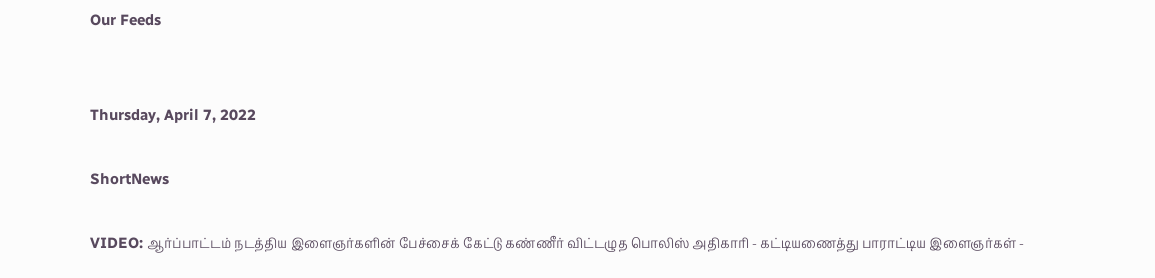Our Feeds


Thursday, April 7, 2022

ShortNews

VIDEO: ஆர்ப்பாட்டம் நடத்திய இளைஞர்களின் பேச்சைக் கேட்டு கண்ணீர் விட்டழுத பொலிஸ் அதிகாரி - கட்டியணைத்து பாராட்டிய இளைஞர்கள் -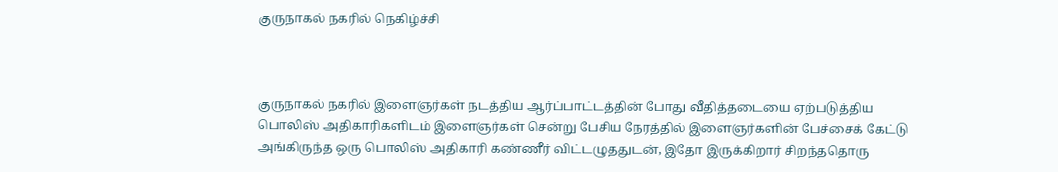குருநாகல் நகரில் நெகிழ்ச்சி



குருநாகல் நகரில் இளைஞர்கள் நடத்திய ஆர்ப்பாட்டத்தின் போது வீதித்தடையை ஏற்படுத்திய பொலிஸ் அதிகாரிகளிடம் இளைஞர்கள் சென்று பேசிய நேரத்தில் இளைஞர்களின் பேச்சைக் கேட்டு அங்கிருந்த ஒரு பொலிஸ் அதிகாரி கண்ணீர் விட்டழுததுடன், இதோ இருக்கிறார் சிறந்ததொரு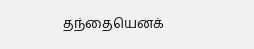தந்தையெனக்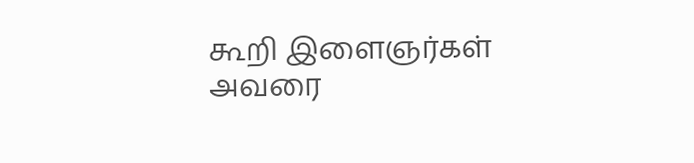கூறி இளைஞர்கள் அவரை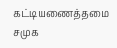கட்டியணைத்தமை சமுக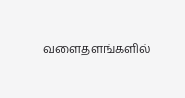வளைதளங்களில்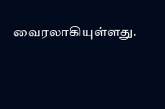வைரலாகியுள்ளது.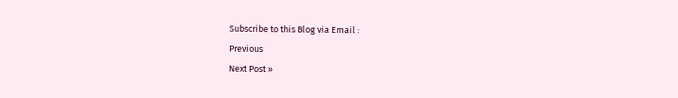Subscribe to this Blog via Email :
Previous
Next Post »